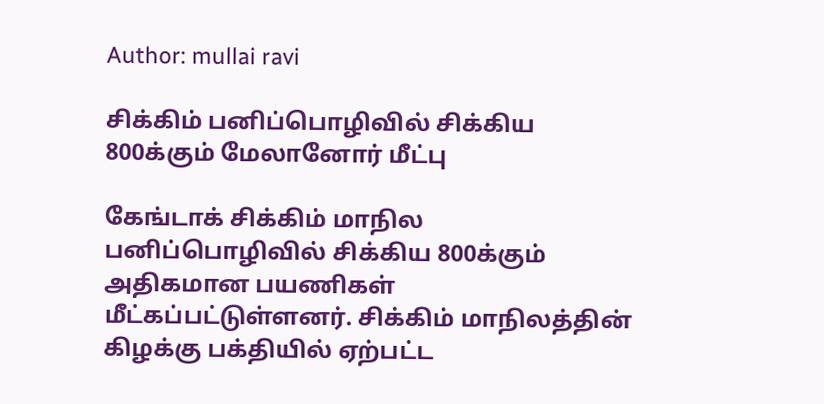Author: mullai ravi

சிக்கிம் பனிப்பொழிவில் சிக்கிய 800க்கும் மேலானோர் மீட்பு

கேங்டாக் சிக்கிம் மாநில பனிப்பொழிவில் சிக்கிய 800க்கும் அதிகமான பயணிகள் மீட்கப்பட்டுள்ளனர். சிக்கிம் மாநிலத்தின் கிழக்கு பக்தியில் ஏற்பட்ட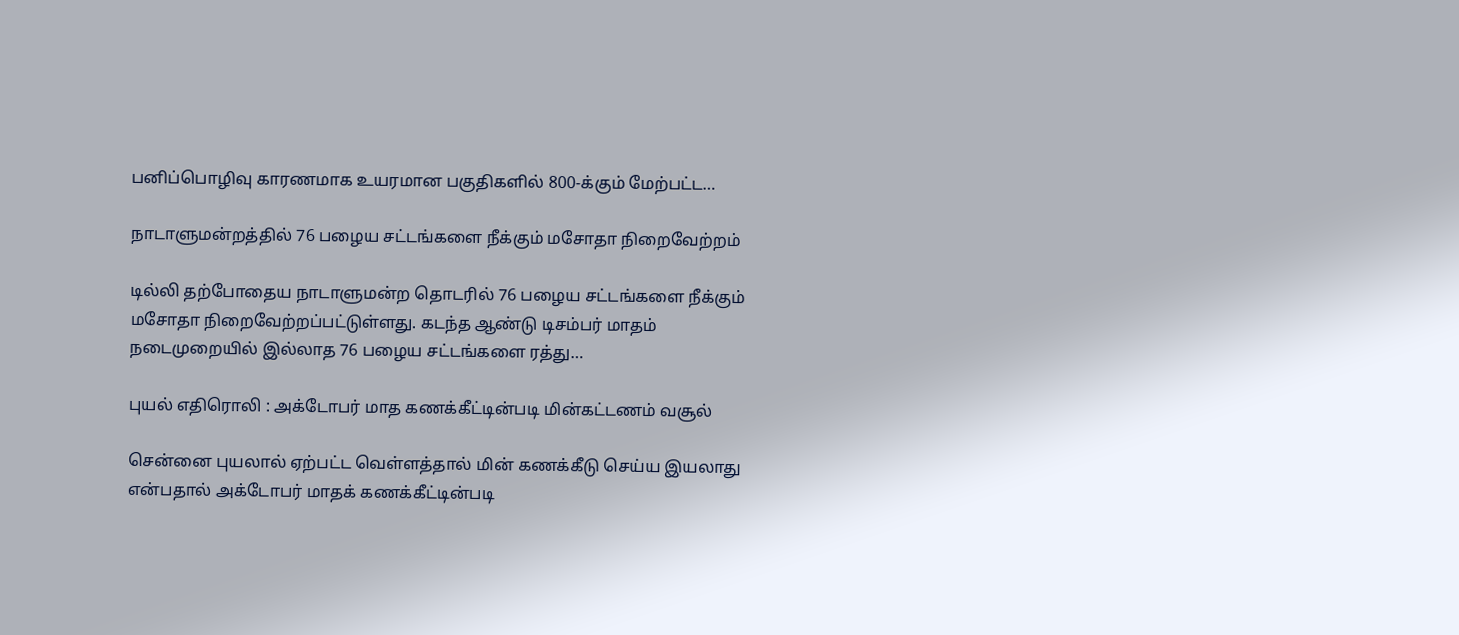பனிப்பொழிவு காரணமாக உயரமான பகுதிகளில் 800-க்கும் மேற்பட்ட…

நாடாளுமன்றத்தில் 76 பழைய சட்டங்களை நீக்கும் மசோதா நிறைவேற்றம்

டில்லி தற்போதைய நாடாளுமன்ற தொடரில் 76 பழைய சட்டங்களை நீக்கும் மசோதா நிறைவேற்றப்பட்டுள்ளது. கடந்த ஆண்டு டிசம்பர் மாதம் நடைமுறையில் இல்லாத 76 பழைய சட்டங்களை ரத்து…

புயல் எதிரொலி : அக்டோபர் மாத கணக்கீட்டின்படி மின்கட்டணம் வசூல்

சென்னை புயலால் ஏற்பட்ட வெள்ளத்தால் மின் கணக்கீடு செய்ய இயலாது என்பதால் அக்டோபர் மாதக் கணக்கீட்டின்படி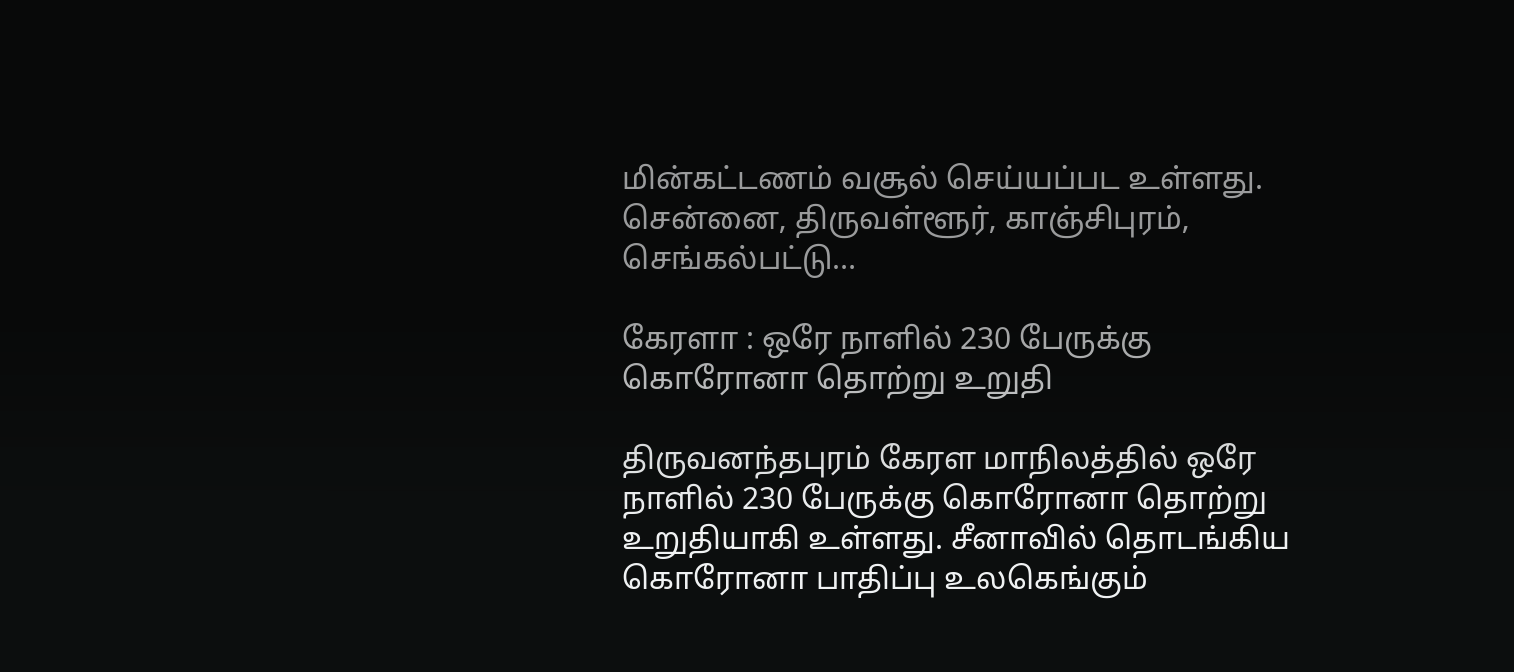மின்கட்டணம் வசூல் செய்யப்பட உள்ளது. சென்னை, திருவள்ளூர், காஞ்சிபுரம், செங்கல்பட்டு…

கேரளா : ஒரே நாளில் 230 பேருக்கு கொரோனா தொற்று உறுதி

திருவனந்தபுரம் கேரள மாநிலத்தில் ஒரே நாளில் 230 பேருக்கு கொரோனா தொற்று உறுதியாகி உள்ளது. சீனாவில் தொடங்கிய கொரோனா பாதிப்பு உலகெங்கும்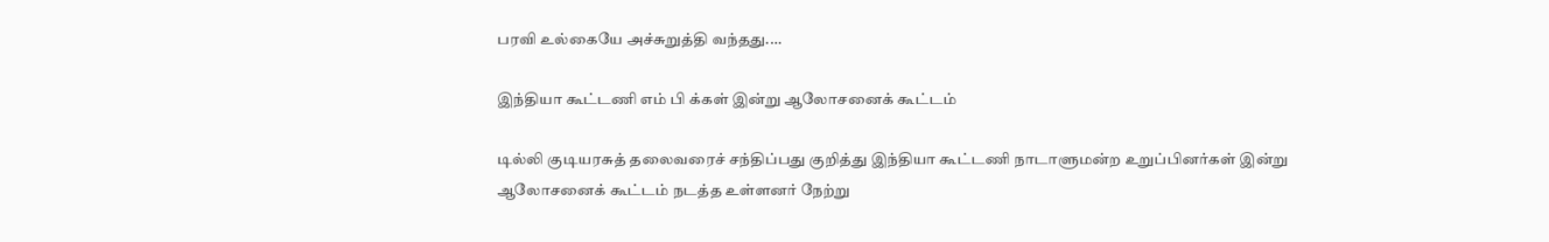பரவி உல்கையே அச்சுறுத்தி வந்தது.…

இந்தியா கூட்டணி எம் பி க்கள் இன்று ஆலோசனைக் கூட்டம்

டில்லி குடியரசுத் தலைவரைச் சந்திப்பது குறித்து இந்தியா கூட்டணி நாடாளுமன்ற உறுப்பினர்கள் இன்று ஆலோசனைக் கூட்டம் நடத்த உள்ளனர் நேற்று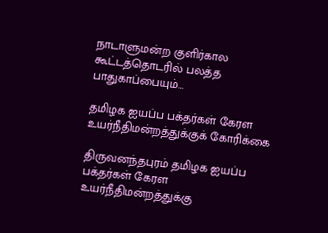நாடாளுமன்ற குளிர்கால கூட்டத்தொடரில் பலத்த பாதுகாப்பையும்…

தமிழக ஐயப்ப பக்தர்கள் கேரள உயர்நீதிமன்றத்துக்குக் கோரிக்கை

திருவனந்தபுரம் தமிழக ஐயப்ப பக்தர்கள் கேரள உயர்நீதிமன்றத்துக்கு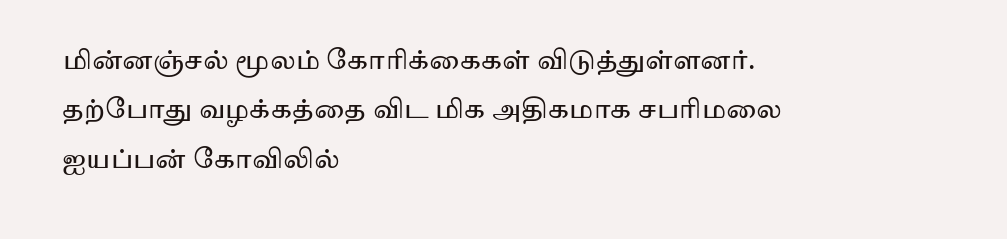மின்னஞ்சல் மூலம் கோரிக்கைகள் விடுத்துள்ளனர். தற்போது வழக்கத்தை விட மிக அதிகமாக சபரிமலை ஐயப்பன் கோவிலில்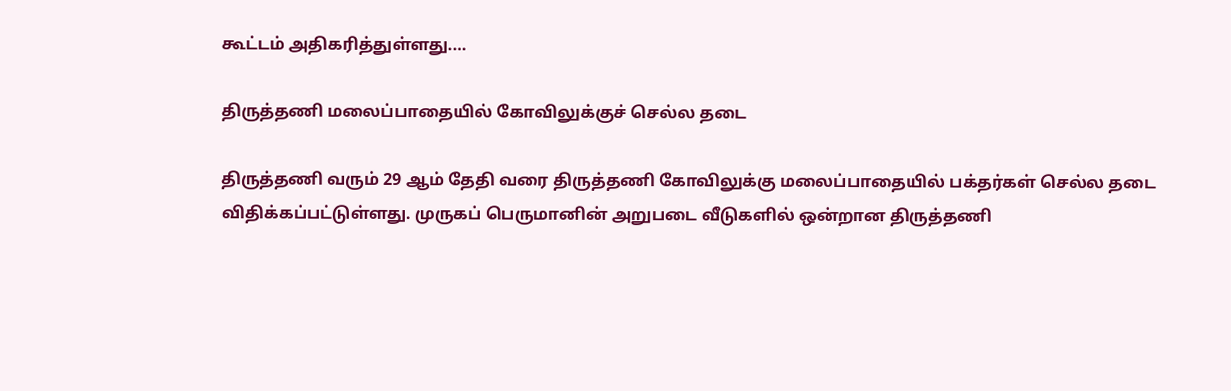கூட்டம் அதிகரித்துள்ளது.…

திருத்தணி மலைப்பாதையில் கோவிலுக்குச் செல்ல தடை

திருத்தணி வரும் 29 ஆம் தேதி வரை திருத்தணி கோவிலுக்கு மலைப்பாதையில் பக்தர்கள் செல்ல தடை விதிக்கப்பட்டுள்ளது. முருகப் பெருமானின் அறுபடை வீடுகளில் ஒன்றான திருத்தணி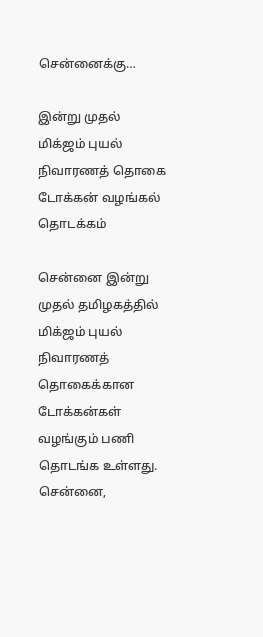சென்னைக்கு…

இன்று முதல் மிக்ஜம் புயல் நிவாரணத் தொகை டோக்கன் வழங்கல் தொடக்கம்

சென்னை இன்று முதல் தமிழகத்தில் மிக்ஜம் புயல் நிவாரணத் தொகைக்கான டோக்கன்கள் வழங்கும் பணி தொடங்க உள்ளது. சென்னை,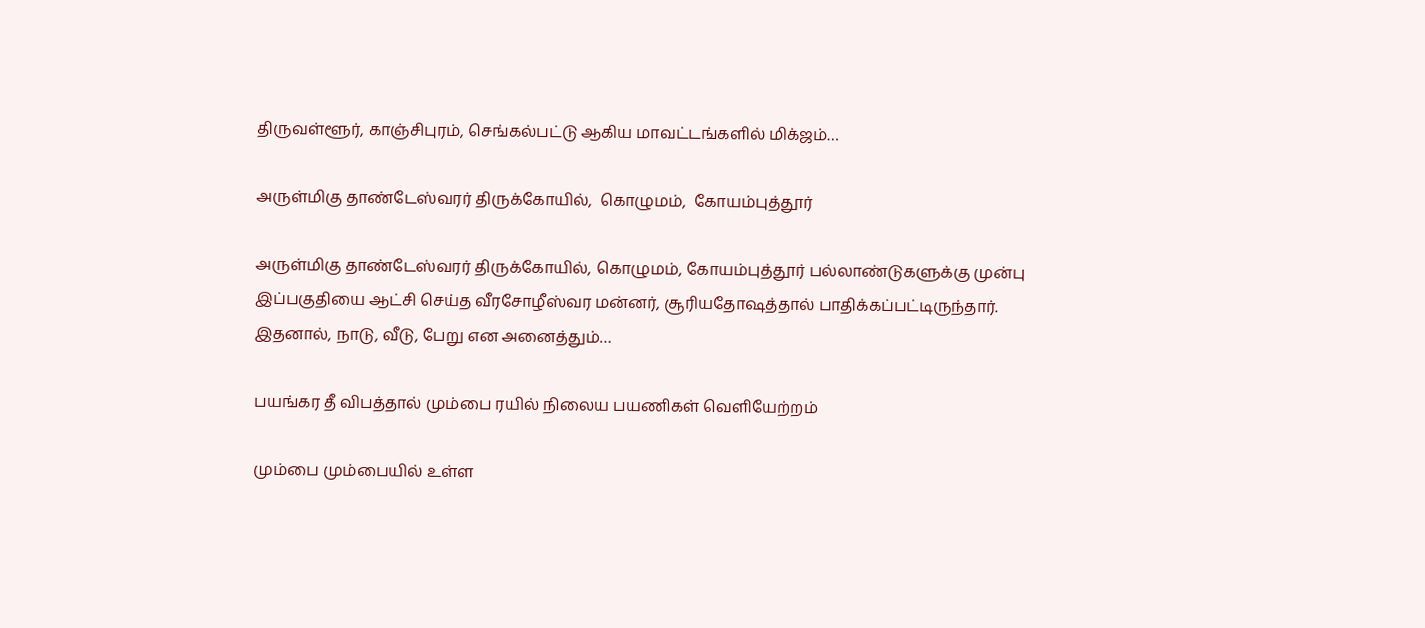திருவள்ளூர், காஞ்சிபுரம், செங்கல்பட்டு ஆகிய மாவட்டங்களில் மிக்ஜம்…

அருள்மிகு தாண்டேஸ்வரர் திருக்கோயில்,  கொழுமம்,  கோயம்புத்தூர்

அருள்மிகு தாண்டேஸ்வரர் திருக்கோயில், கொழுமம், கோயம்புத்தூர் பல்லாண்டுகளுக்கு முன்பு இப்பகுதியை ஆட்சி செய்த வீரசோழீஸ்வர மன்னர், சூரியதோஷத்தால் பாதிக்கப்பட்டிருந்தார். இதனால், நாடு, வீடு, பேறு என அனைத்தும்…

பயங்கர தீ விபத்தால் மும்பை ரயில் நிலைய பயணிகள் வெளியேற்றம்

மும்பை மும்பையில் உள்ள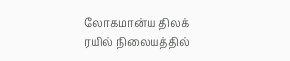லோகமான்ய திலக் ரயில் நிலையத்தில்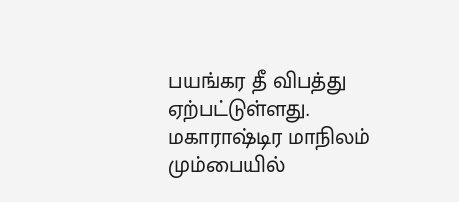பயங்கர தீ விபத்து ஏற்பட்டுள்ளது. மகாராஷ்டிர மாநிலம் மும்பையில்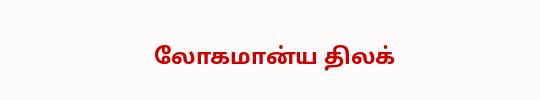லோகமான்ய திலக்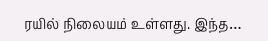ரயில் நிலையம் உள்ளது. இந்த…